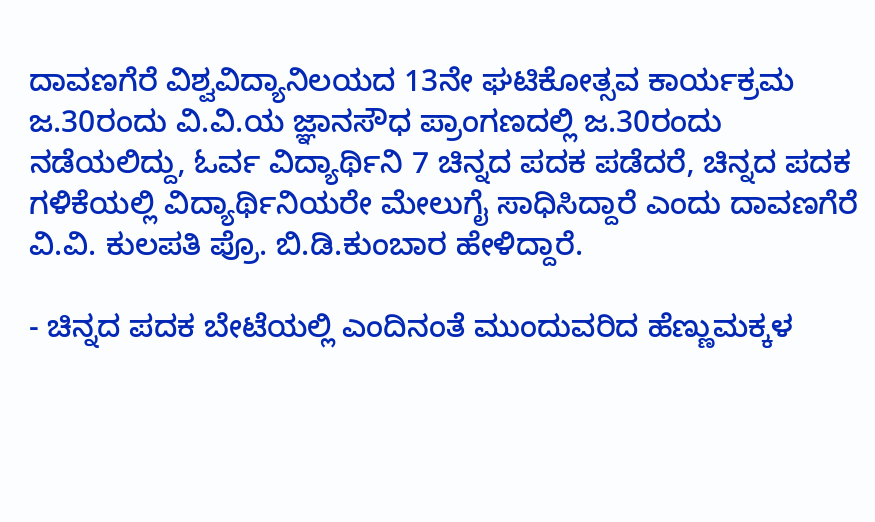ದಾವಣಗೆರೆ ವಿಶ್ವವಿದ್ಯಾನಿಲಯದ 13ನೇ ಘಟಿಕೋತ್ಸವ ಕಾರ್ಯಕ್ರಮ ಜ.30ರಂದು ವಿ.ವಿ.ಯ ಜ್ಞಾನಸೌಧ ಪ್ರಾಂಗಣದಲ್ಲಿ ಜ.30ರಂದು ನಡೆಯಲಿದ್ದು, ಓರ್ವ ವಿದ್ಯಾರ್ಥಿನಿ 7 ಚಿನ್ನದ ಪದಕ ಪಡೆದರೆ, ಚಿನ್ನದ ಪದಕ ಗಳಿಕೆಯಲ್ಲಿ ವಿದ್ಯಾರ್ಥಿನಿಯರೇ ಮೇಲುಗೈ ಸಾಧಿಸಿದ್ದಾರೆ ಎಂದು ದಾವಣಗೆರೆ ವಿ.ವಿ. ಕುಲಪತಿ ಪ್ರೊ. ಬಿ.ಡಿ.ಕುಂಬಾರ ಹೇಳಿದ್ದಾರೆ.

- ಚಿನ್ನದ ಪದಕ ಬೇಟೆಯಲ್ಲಿ ಎಂದಿನಂತೆ ಮುಂದುವರಿದ ಹೆಣ್ಣುಮಕ್ಕಳ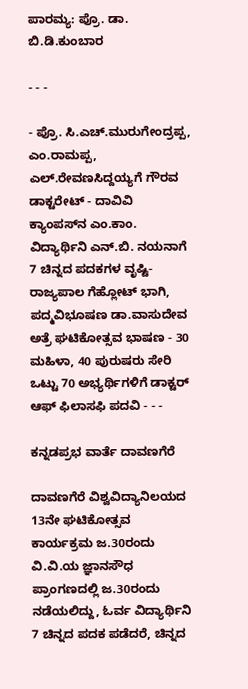ಪಾರಮ್ಯ: ಪ್ರೊ. ಡಾ. ಬಿ.ಡಿ.ಕುಂಬಾರ

- - -

- ಪ್ರೊ. ಸಿ.ಎಚ್.ಮುರುಗೇಂದ್ರಪ್ಪ, ಎಂ.ರಾಮಪ್ಪ, ಎಲ್.ರೇವಣಸಿದ್ದಯ್ಯಗೆ ಗೌರವ ಡಾಕ್ಟರೇಟ್ - ದಾವಿವಿ ಕ್ಯಾಂಪಸ್‌ನ ಎಂ.ಕಾಂ. ವಿದ್ಯಾರ್ಥಿನಿ ಎನ್‌.ಬಿ. ನಯನಾಗೆ 7 ಚಿನ್ನದ ಪದಕಗಳ ವೃಷ್ಟಿ- ರಾಜ್ಯಪಾಲ ಗೆಹ್ಲೋಟ್ ಭಾಗಿ, ಪದ್ಮವಿಭೂಷಣ ಡಾ.ವಾಸುದೇವ ಅತ್ರೆ ಘಟಿಕೋತ್ಸವ ಭಾಷಣ - 30 ಮಹಿಳಾ, 40 ಪುರುಷರು ಸೇರಿ ಒಟ್ಟು 70 ಅಭ್ಯರ್ಥಿಗಳಿಗೆ ಡಾಕ್ಟರ್ ಆಫ್ ಫಿಲಾಸಫಿ ಪದವಿ - - -

ಕನ್ನಡಪ್ರಭ ವಾರ್ತೆ ದಾವಣಗೆರೆ

ದಾವಣಗೆರೆ ವಿಶ್ವವಿದ್ಯಾನಿಲಯದ 13ನೇ ಘಟಿಕೋತ್ಸವ ಕಾರ್ಯಕ್ರಮ ಜ.30ರಂದು ವಿ.ವಿ.ಯ ಜ್ಞಾನಸೌಧ ಪ್ರಾಂಗಣದಲ್ಲಿ ಜ.30ರಂದು ನಡೆಯಲಿದ್ದು, ಓರ್ವ ವಿದ್ಯಾರ್ಥಿನಿ 7 ಚಿನ್ನದ ಪದಕ ಪಡೆದರೆ, ಚಿನ್ನದ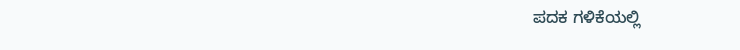ಪದಕ ಗಳಿಕೆಯಲ್ಲಿ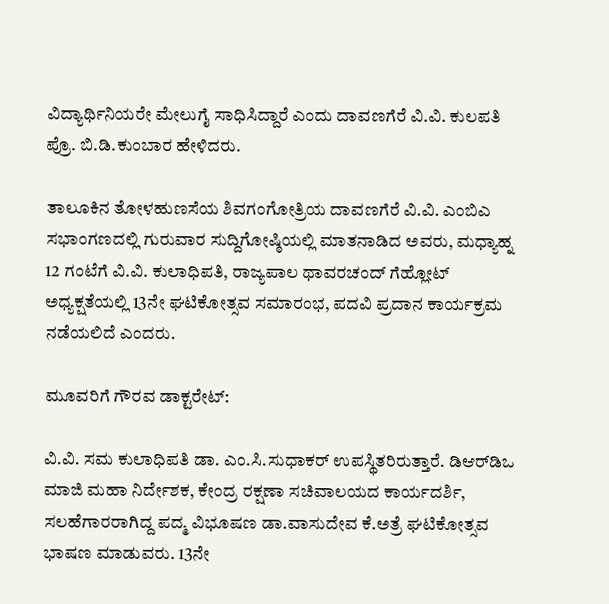ವಿದ್ಯಾರ್ಥಿನಿಯರೇ ಮೇಲುಗೈ ಸಾಧಿಸಿದ್ದಾರೆ ಎಂದು ದಾವಣಗೆರೆ ವಿ.ವಿ. ಕುಲಪತಿ ಪ್ರೊ. ಬಿ.ಡಿ.ಕುಂಬಾರ ಹೇಳಿದರು.

ತಾಲೂಕಿನ ತೋಳಹುಣಸೆಯ ಶಿವಗಂಗೋತ್ರಿಯ ದಾವಣಗೆರೆ ವಿ.ವಿ. ಎಂಬಿಎ ಸಭಾಂಗಣದಲ್ಲಿ ಗುರುವಾರ ಸುದ್ದಿಗೋಷ್ಠಿಯಲ್ಲಿ ಮಾತನಾಡಿದ ಅವರು, ಮಧ್ಯಾಹ್ನ 12 ಗಂಟೆಗೆ ವಿ.ವಿ. ಕುಲಾಧಿಪತಿ, ರಾಜ್ಯಪಾಲ ಥಾವರಚಂದ್ ಗೆಹ್ಲೋಟ್ ಅಧ್ಯಕ್ಷತೆಯಲ್ಲಿ 13ನೇ ಘಟಿಕೋತ್ಸವ ಸಮಾರಂಭ, ಪದವಿ ಪ್ರದಾನ ಕಾರ್ಯಕ್ರಮ ನಡೆಯಲಿದೆ ಎಂದರು.

ಮೂವರಿಗೆ ಗೌರವ ಡಾಕ್ಟರೇಟ್:

ವಿ.ವಿ. ಸಮ ಕುಲಾಧಿಪತಿ ಡಾ. ಎಂ.ಸಿ.ಸುಧಾಕರ್ ಉಪಸ್ಥಿತರಿರುತ್ತಾರೆ. ಡಿಆರ್‌ಡಿಒ ಮಾಜಿ ಮಹಾ ನಿರ್ದೇಶಕ, ಕೇಂದ್ರ ರಕ್ಷಣಾ ಸಚಿವಾಲಯದ ಕಾರ್ಯದರ್ಶಿ, ಸಲಹೆಗಾರರಾಗಿದ್ದ ಪದ್ಮ ವಿಭೂಷಣ ಡಾ.ವಾಸುದೇವ ಕೆ.ಅತ್ರೆ ಘಟಿಕೋತ್ಸವ ಭಾಷಣ ಮಾಡುವರು. 13ನೇ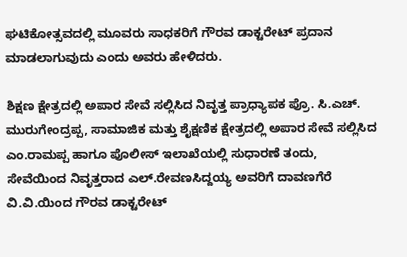ಘಟಿಕೋತ್ಸವದಲ್ಲಿ ಮೂವರು ಸಾಧಕರಿಗೆ ಗೌರವ ಡಾಕ್ಟರೇಟ್ ಪ್ರದಾನ ಮಾಡಲಾಗುವುದು ಎಂದು ಅವರು ಹೇಳಿದರು.

ಶಿಕ್ಷಣ ಕ್ಷೇತ್ರದಲ್ಲಿ ಅಪಾರ ಸೇವೆ ಸಲ್ಲಿಸಿದ ನಿವೃತ್ತ ಪ್ರಾಧ್ಯಾಪಕ ಪ್ರೊ. ಸಿ.ಎಚ್. ಮುರುಗೇಂದ್ರಪ್ಪ, ಸಾಮಾಜಿಕ ಮತ್ತು ಶೈಕ್ಷಣಿಕ ಕ್ಷೇತ್ರದಲ್ಲಿ ಅಪಾರ ಸೇವೆ ಸಲ್ಲಿಸಿದ ಎಂ.ರಾಮಪ್ಪ ಹಾಗೂ ಪೊಲೀಸ್ ಇಲಾಖೆಯಲ್ಲಿ ಸುಧಾರಣೆ ತಂದು, ಸೇವೆಯಿಂದ ನಿವೃತ್ತರಾದ ಎಲ್.ರೇವಣಸಿದ್ದಯ್ಯ ಅವರಿಗೆ ದಾವಣಗೆರೆ ವಿ.ವಿ.ಯಿಂದ ಗೌರವ ಡಾಕ್ಟರೇಟ್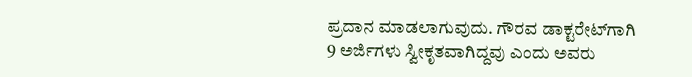ಪ್ರದಾನ ಮಾಡಲಾಗುವುದು. ಗೌರವ ಡಾಕ್ಟರೇಟ್‌ಗಾಗಿ 9 ಅರ್ಜಿಗಳು ಸ್ವೀಕೃತವಾಗಿದ್ದವು ಎಂದು ಅವರು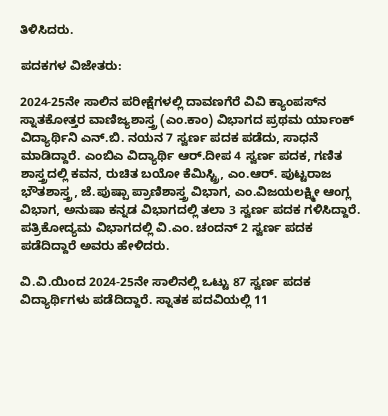ತಿಳಿಸಿದರು.

ಪದಕಗಳ ವಿಜೇತರು:

2024-25ನೇ ಸಾಲಿನ ಪರೀಕ್ಷೆಗಳಲ್ಲಿ ದಾವಣಗೆರೆ ವಿವಿ ಕ್ಯಾಂಪಸ್‍ನ ಸ್ನಾತಕೋತ್ತರ ವಾಣಿಜ್ಯಶಾಸ್ತ್ರ (ಎಂ.ಕಾಂ) ವಿಭಾಗದ ಪ್ರಥಮ ರ್ಯಾಂಕ್ ವಿದ್ಯಾರ್ಥಿನಿ ಎನ್.ಬಿ. ನಯನ 7 ಸ್ವರ್ಣ ಪದಕ ಪಡೆದು, ಸಾಧನೆ ಮಾಡಿದ್ದಾರೆ. ಎಂಬಿಎ ವಿದ್ಯಾರ್ಥಿ ಆರ್.ದೀಪ 4 ಸ್ವರ್ಣ ಪದಕ, ಗಣಿತ ಶಾಸ್ತ್ರದಲ್ಲಿ ಕವನ, ರುಚಿತ ಬಯೋ ಕೆಮಿಸ್ಟ್ರಿ, ಎಂ.ಆರ್. ಪುಟ್ಟರಾಜ ಭೌತಶಾಸ್ತ್ರ, ಜೆ.ಪುಷ್ಪಾ ಪ್ರಾಣಿಶಾಸ್ತ್ರ ವಿಭಾಗ, ಎಂ.ವಿಜಯಲಕ್ಷ್ಮೀ ಆಂಗ್ಲ ವಿಭಾಗ, ಅನುಷಾ ಕನ್ನಡ ವಿಭಾಗದಲ್ಲಿ ತಲಾ 3 ಸ್ವರ್ಣ ಪದಕ ಗಳಿಸಿದ್ದಾರೆ. ಪತ್ರಿಕೋದ್ಯಮ ವಿಭಾಗದಲ್ಲಿ ವಿ.ಎಂ. ಚಂದನ್ 2 ಸ್ವರ್ಣ ಪದಕ ಪಡೆದಿದ್ದಾರೆ ಅವರು ಹೇಳಿದರು.

ವಿ.ವಿ.ಯಿಂದ 2024-25ನೇ ಸಾಲಿನಲ್ಲಿ ಒಟ್ಟು 87 ಸ್ವರ್ಣ ಪದಕ ವಿದ್ಯಾರ್ಥಿಗಳು ಪಡೆದಿದ್ದಾರೆ. ಸ್ನಾತಕ ಪದವಿಯಲ್ಲಿ 11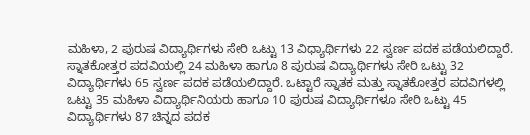ಮಹಿಳಾ, 2 ಪುರುಷ ವಿದ್ಯಾರ್ಥಿಗಳು ಸೇರಿ ಒಟ್ಟು 13 ವಿಧ್ಯಾರ್ಥಿಗಳು 22 ಸ್ವರ್ಣ ಪದಕ ಪಡೆಯಲಿದ್ದಾರೆ. ಸ್ನಾತಕೋತ್ತರ ಪದವಿಯಲ್ಲಿ 24 ಮಹಿಳಾ ಹಾಗೂ 8 ಪುರುಷ ವಿದ್ಯಾರ್ಥಿಗಳು ಸೇರಿ ಒಟ್ಟು 32 ವಿದ್ಯಾರ್ಥಿಗಳು 65 ಸ್ವರ್ಣ ಪದಕ ಪಡೆಯಲಿದ್ದಾರೆ. ಒಟ್ಟಾರೆ ಸ್ನಾತಕ ಮತ್ತು ಸ್ನಾತಕೋತ್ತರ ಪದವಿಗಳಲ್ಲಿ ಒಟ್ಟು 35 ಮಹಿಳಾ ವಿದ್ಯಾರ್ಥಿನಿಯರು ಹಾಗೂ 10 ಪುರುಷ ವಿದ್ಯಾರ್ಥಿಗಳೂ ಸೇರಿ ಒಟ್ಟು 45 ವಿದ್ಯಾರ್ಥಿಗಳು 87 ಚಿನ್ನದ ಪದಕ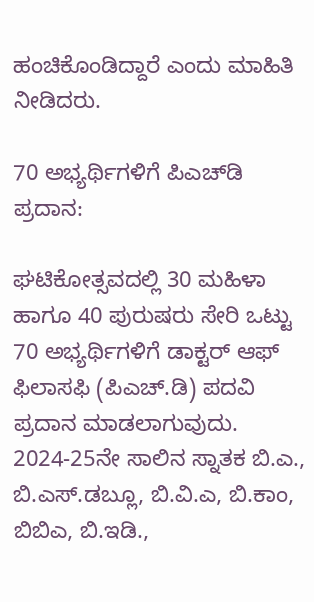ಹಂಚಿಕೊಂಡಿದ್ದಾರೆ ಎಂದು ಮಾಹಿತಿ ನೀಡಿದರು.

70 ಅಭ್ಯರ್ಥಿಗಳಿಗೆ ಪಿಎಚ್‌ಡಿ ಪ್ರದಾನ:

ಘಟಿಕೋತ್ಸವದಲ್ಲಿ 30 ಮಹಿಳಾ ಹಾಗೂ 40 ಪುರುಷರು ಸೇರಿ ಒಟ್ಟು 70 ಅಭ್ಯರ್ಥಿಗಳಿಗೆ ಡಾಕ್ಟರ್ ಆಫ್ ಫಿಲಾಸಫಿ (ಪಿಎಚ್‌.ಡಿ) ಪದವಿ ಪ್ರದಾನ ಮಾಡಲಾಗುವುದು. 2024-25ನೇ ಸಾಲಿನ ಸ್ನಾತಕ ಬಿ.ಎ., ಬಿ.ಎಸ್.ಡಬ್ಲೂ, ಬಿ.ವಿ.ಎ, ಬಿ.ಕಾಂ, ಬಿಬಿಎ, ಬಿ.ಇಡಿ.,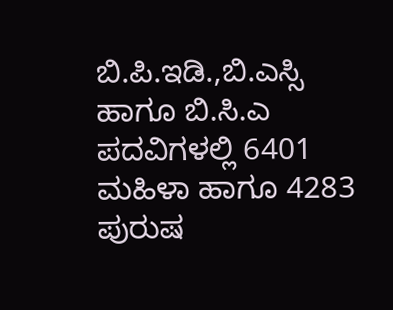ಬಿ.ಪಿ.ಇಡಿ.,ಬಿ.ಎಸ್ಸಿ ಹಾಗೂ ಬಿ.ಸಿ.ಎ ಪದವಿಗಳಲ್ಲಿ 6401 ಮಹಿಳಾ ಹಾಗೂ 4283 ಪುರುಷ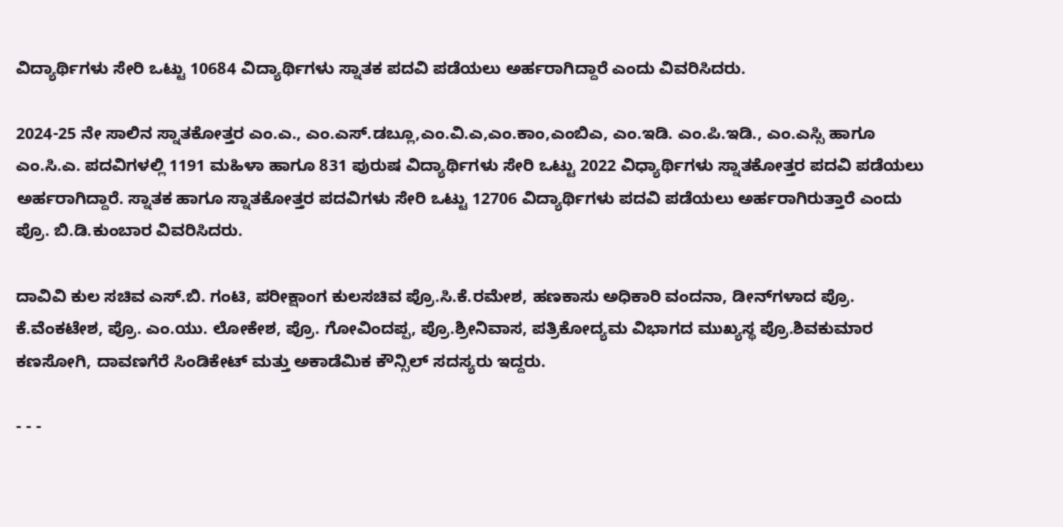ವಿದ್ಯಾರ್ಥಿಗಳು ಸೇರಿ ಒಟ್ಟು 10684 ವಿದ್ಯಾರ್ಥಿಗಳು ಸ್ನಾತಕ ಪದವಿ ಪಡೆಯಲು ಅರ್ಹರಾಗಿದ್ದಾರೆ ಎಂದು ವಿವರಿಸಿದರು.

2024-25 ನೇ ಸಾಲಿನ ಸ್ನಾತಕೋತ್ತರ ಎಂ.ಎ., ಎಂ.ಎಸ್.ಡಬ್ಲೂ,ಎಂ.ವಿ.ಎ,ಎಂ.ಕಾಂ,ಎಂಬಿಎ, ಎಂ.ಇಡಿ. ಎಂ.ಪಿ.ಇಡಿ., ಎಂ.ಎಸ್ಸಿ ಹಾಗೂ ಎಂ.ಸಿ.ಎ. ಪದವಿಗಳಲ್ಲಿ 1191 ಮಹಿಳಾ ಹಾಗೂ 831 ಪುರುಷ ವಿದ್ಯಾರ್ಥಿಗಳು ಸೇರಿ ಒಟ್ಟು 2022 ವಿಧ್ಯಾರ್ಥಿಗಳು ಸ್ನಾತಕೋತ್ತರ ಪದವಿ ಪಡೆಯಲು ಅರ್ಹರಾಗಿದ್ದಾರೆ. ಸ್ನಾತಕ ಹಾಗೂ ಸ್ನಾತಕೋತ್ತರ ಪದವಿಗಳು ಸೇರಿ ಒಟ್ಟು 12706 ವಿದ್ಯಾರ್ಥಿಗಳು ಪದವಿ ಪಡೆಯಲು ಅರ್ಹರಾಗಿರುತ್ತಾರೆ ಎಂದು ಪ್ರೊ. ಬಿ.ಡಿ.ಕುಂಬಾರ ವಿವರಿಸಿದರು.

ದಾವಿವಿ ಕುಲ ಸಚಿವ ಎಸ್.ಬಿ. ಗಂಟಿ, ಪರೀಕ್ಷಾಂಗ ಕುಲಸಚಿವ ಪ್ರೊ.ಸಿ.ಕೆ.ರಮೇಶ, ಹಣಕಾಸು ಅಧಿಕಾರಿ ವಂದನಾ, ಡೀನ್‌ಗಳಾದ ಪ್ರೊ. ಕೆ.ವೆಂಕಟೇಶ, ಪ್ರೊ. ಎಂ.ಯು. ಲೋಕೇಶ, ಪ್ರೊ. ಗೋವಿಂದಪ್ಪ, ಪ್ರೊ.ಶ್ರೀನಿವಾಸ, ಪತ್ರಿಕೋದ್ಯಮ ವಿಭಾಗದ ಮುಖ್ಯಸ್ಥ ಪ್ರೊ.ಶಿವಕುಮಾರ ಕಣಸೋಗಿ, ದಾವಣಗೆರೆ ಸಿಂಡಿಕೇಟ್ ಮತ್ತು ಅಕಾಡೆಮಿಕ ಕೌನ್ಸಿಲ್ ಸದಸ್ಯರು ಇದ್ದರು.

- - -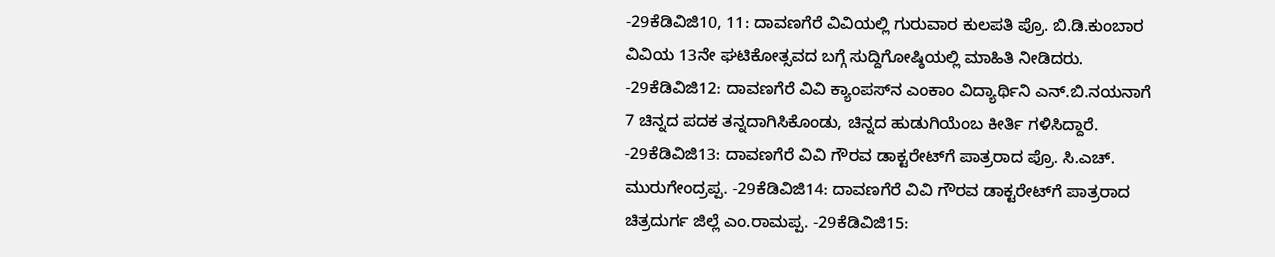-29ಕೆಡಿವಿಜಿ10, 11: ದಾವಣಗೆರೆ ವಿವಿಯಲ್ಲಿ ಗುರುವಾರ ಕುಲಪತಿ ಪ್ರೊ. ಬಿ.ಡಿ.ಕುಂಬಾರ ವಿವಿಯ 13ನೇ ಘಟಿಕೋತ್ಸವದ ಬಗ್ಗೆ ಸುದ್ದಿಗೋಷ್ಠಿಯಲ್ಲಿ ಮಾಹಿತಿ ನೀಡಿದರು. -29ಕೆಡಿವಿಜಿ12: ದಾವಣಗೆರೆ ವಿವಿ ಕ್ಯಾಂಪಸ್‌ನ ಎಂಕಾಂ ವಿದ್ಯಾರ್ಥಿನಿ ಎನ್‌.ಬಿ.ನಯನಾಗೆ 7 ಚಿನ್ನದ ಪದಕ ತನ್ನದಾಗಿಸಿಕೊಂಡು, ಚಿನ್ನದ ಹುಡುಗಿಯೆಂಬ ಕೀರ್ತಿ ಗಳಿಸಿದ್ದಾರೆ. -29ಕೆಡಿವಿಜಿ13: ದಾವಣಗೆರೆ ವಿವಿ ಗೌರವ ಡಾಕ್ಟರೇಟ್‌ಗೆ ಪಾತ್ರರಾದ ಪ್ರೊ. ಸಿ.ಎಚ್. ಮುರುಗೇಂದ್ರಪ್ಪ. -29ಕೆಡಿವಿಜಿ14: ದಾವಣಗೆರೆ ವಿವಿ ಗೌರವ ಡಾಕ್ಟರೇಟ್‌ಗೆ ಪಾತ್ರರಾದ ಚಿತ್ರದುರ್ಗ ಜಿಲ್ಲೆ ಎಂ.ರಾಮಪ್ಪ. -29ಕೆಡಿವಿಜಿ15: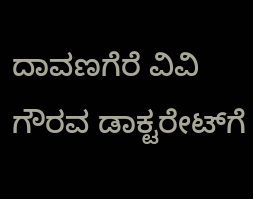ದಾವಣಗೆರೆ ವಿವಿ ಗೌರವ ಡಾಕ್ಟರೇಟ್‌ಗೆ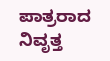ಪಾತ್ರರಾದ ನಿವೃತ್ತ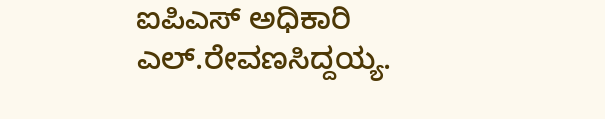ಐಪಿಎಸ್ ಅಧಿಕಾರಿ ಎಲ್.ರೇವಣಸಿದ್ದಯ್ಯ.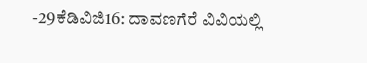-29ಕೆಡಿವಿಜಿ16: ದಾವಣಗೆರೆ ವಿವಿಯಲ್ಲಿ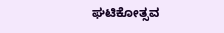ಘಟಿಕೋತ್ಸವ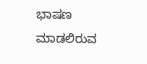ಭಾಷಣ ಮಾಡಲಿರುವ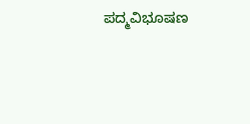ಪದ್ಮವಿಭೂಷಣ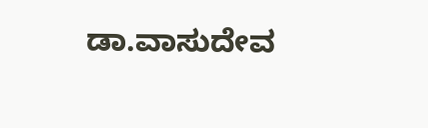ಡಾ.ವಾಸುದೇವ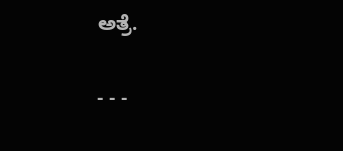ಅತ್ರೆ.

- - -